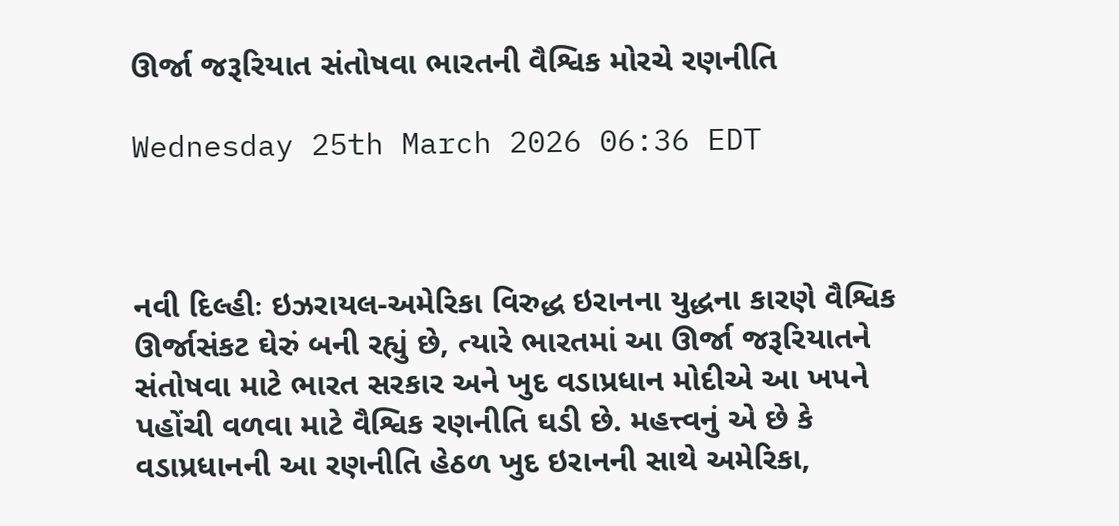ઊર્જા જરૂરિયાત સંતોષવા ભારતની વૈશ્વિક મોરચે રણનીતિ

Wednesday 25th March 2026 06:36 EDT



નવી દિલ્હીઃ ઇઝરાયલ-અમેરિકા વિરુદ્ધ ઇરાનના યુદ્ધના કારણે વૈશ્વિક ઊર્જાસંકટ ઘેરું બની રહ્યું છે, ત્યારે ભારતમાં આ ઊર્જા જરૂરિયાતને સંતોષવા માટે ભારત સરકાર અને ખુદ વડાપ્રધાન મોદીએ આ ખપને પહોંચી વળવા માટે વૈશ્વિક રણનીતિ ઘડી છે. મહત્ત્વનું એ છે કે વડાપ્રધાનની આ રણનીતિ હેઠળ ખુદ ઇરાનની સાથે અમેરિકા,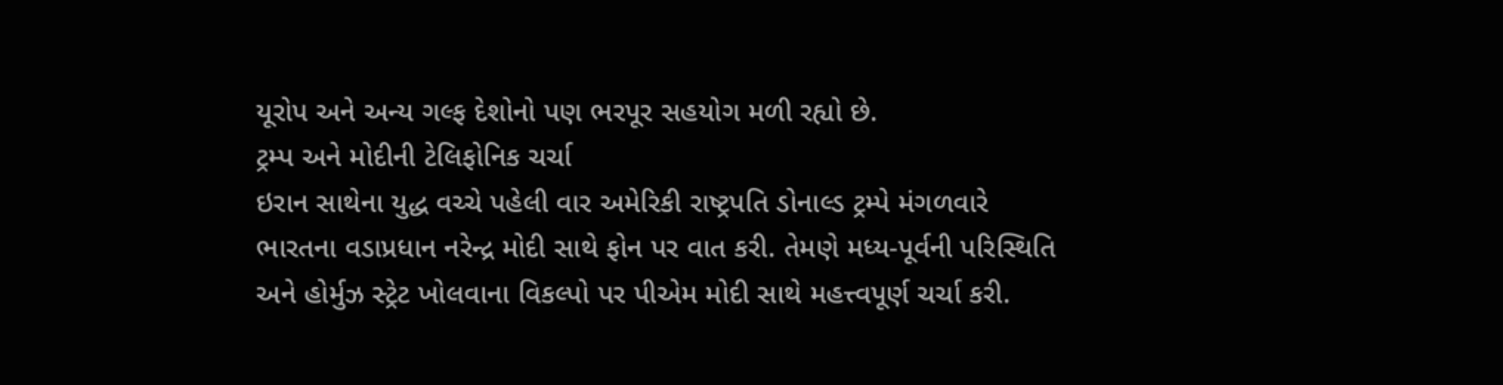યૂરોપ અને અન્ય ગલ્ફ દેશોનો પણ ભરપૂર સહયોગ મળી રહ્યો છે.
ટ્રમ્પ અને મોદીની ટેલિફોનિક ચર્ચા
ઇરાન સાથેના યુદ્ધ વચ્ચે પહેલી વાર અમેરિકી રાષ્ટ્રપતિ ડોનાલ્ડ ટ્રમ્પે મંગળવારે ભારતના વડાપ્રધાન નરેન્દ્ર મોદી સાથે ફોન પર વાત કરી. તેમણે મધ્ય-પૂર્વની પરિસ્થિતિ અને હોર્મુઝ સ્ટ્રેટ ખોલવાના વિકલ્પો પર પીએમ મોદી સાથે મહત્ત્વપૂર્ણ ચર્ચા કરી.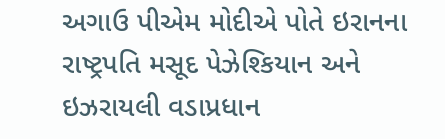અગાઉ પીએમ મોદીએ પોતે ઇરાનના રાષ્ટ્રપતિ મસૂદ પેઝેશ્કિયાન અને ઇઝરાયલી વડાપ્રધાન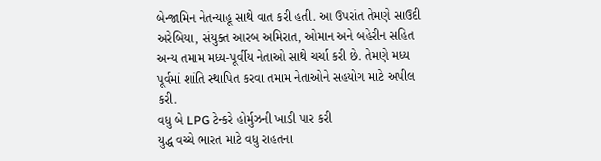બેન્જામિન નેતન્યાહૂ સાથે વાત કરી હતી. આ ઉપરાંત તેમણે સાઉદી અરેબિયા, સંયુક્ત આરબ અમિરાત, ઓમાન અને બહેરીન સહિત અન્ય તમામ મધ્ય-પૂર્વીય નેતાઓ સાથે ચર્ચા કરી છે. તેમણે મધ્ય પૂર્વમાં શાંતિ સ્થાપિત કરવા તમામ નેતાઓને સહયોગ માટે અપીલ કરી.
વધુ બે LPG ટેન્કરે હોર્મુઝની ખાડી પાર કરી
યુદ્ધ વચ્ચે ભારત માટે વધુ રાહતના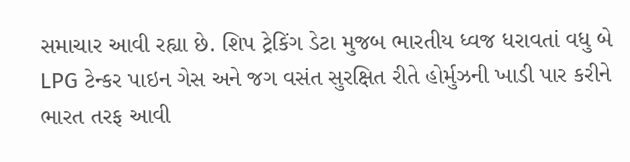સમાચાર આવી રહ્યા છે. શિપ ટ્રેકિંગ ડેટા મુજબ ભારતીય ધ્વજ ધરાવતાં વધુ બે LPG ટેન્કર પાઇન ગેસ અને જગ વસંત સુરક્ષિત રીતે હોર્મુઝની ખાડી પાર કરીને ભારત તરફ આવી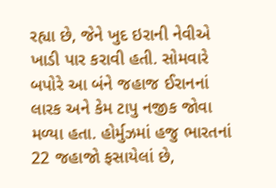રહ્યા છે, જેને ખુદ ઇરાની નેવીએ ખાડી પાર કરાવી હતી. સોમવારે બપોરે આ બંને જહાજ ઈરાનનાં લારક અને કેમ ટાપુ નજીક જોવા મળ્યા હતા. હોર્મુઝમાં હજુ ભારતનાં 22 જહાજો ફસાયેલાં છે,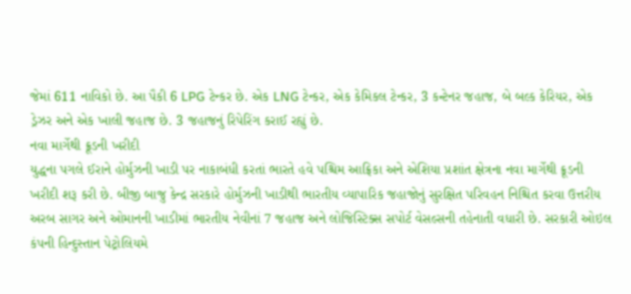જેમાં 611 નાવિકો છે. આ પૈકી 6 LPG ટેન્કર છે. એક LNG ટેન્કર, એક કેમિકલ ટેન્કર, 3 કન્ટેનર જહાજ, બે બલ્ક કેરિયર, એક ડ્રેઝર અને એક ખાલી જહાજ છે. 3 જહાજનું રિપેરિંગ કરાઈ રહ્યું છે.
નવા માર્ગેથી ક્રૂડની ખરીદી
યુદ્ધના પગલે ઈરાને હોર્મુઝની ખાડી પર નાકાબંધી કરતાં ભારતે હવે પશ્ચિમ આફ્રિકા અને એશિયા પ્રશાંત ક્ષેત્રના નવા માર્ગેથી ક્રૂડની ખરીદી શરૂ કરી છે. બીજી બાજુ કેન્દ્ર સરકારે હોર્મુઝની ખાડીથી ભારતીય વ્યાપારિક જહાજોનું સુરક્ષિત પરિવહન નિશ્ચિત કરવા ઉત્તરીય અરબ સાગર અને ઓમાનની ખાડીમાં ભારતીય નેવીનાં 7 જહાજ અને લોજિસ્ટિક્સ સપોર્ટ વેસલ્સની તહેનાતી વધારી છે. સરકારી ઓઇલ કંપની હિન્દુસ્તાન પેટ્રોલિયમે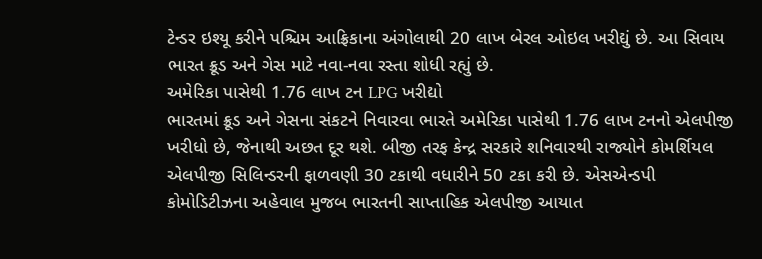ટેન્ડર ઇશ્યૂ કરીને પશ્ચિમ આફ્રિકાના અંગોલાથી 20 લાખ બેરલ ઓઇલ ખરીદ્યું છે. આ સિવાય ભારત ક્રૂડ અને ગેસ માટે નવા-નવા રસ્તા શોધી રહ્યું છે.
અમેરિકા પાસેથી 1.76 લાખ ટન LPG ખરીદ્યો
ભારતમાં ક્રૂડ અને ગેસના સંકટને નિવારવા ભારતે અમેરિકા પાસેથી 1.76 લાખ ટનનો એલપીજી ખરીધો છે, જેનાથી અછત દૂર થશે. બીજી તરફ કેન્દ્ર સરકારે શનિવારથી રાજ્યોને કોમર્શિયલ એલપીજી સિલિન્ડરની ફાળવણી 30 ટકાથી વધારીને 50 ટકા કરી છે. એસએન્ડપી કોમોડિટીઝના અહેવાલ મુજબ ભારતની સાપ્તાહિક એલપીજી આયાત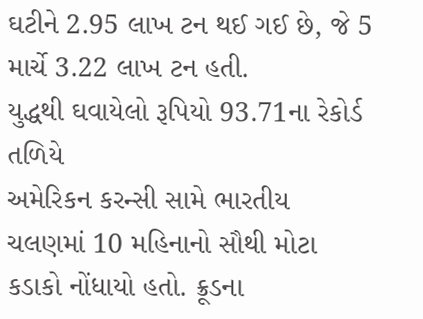ઘટીને 2.95 લાખ ટન થઈ ગઈ છે, જે 5 માર્ચે 3.22 લાખ ટન હતી.
યુદ્ધથી ઘવાયેલો રૂપિયો 93.71ના રેકોર્ડ તળિયે
અમેરિકન કરન્સી સામે ભારતીય ચલણમાં 10 મહિનાનો સૌથી મોટા કડાકો નોંધાયો હતો. ક્રૂડના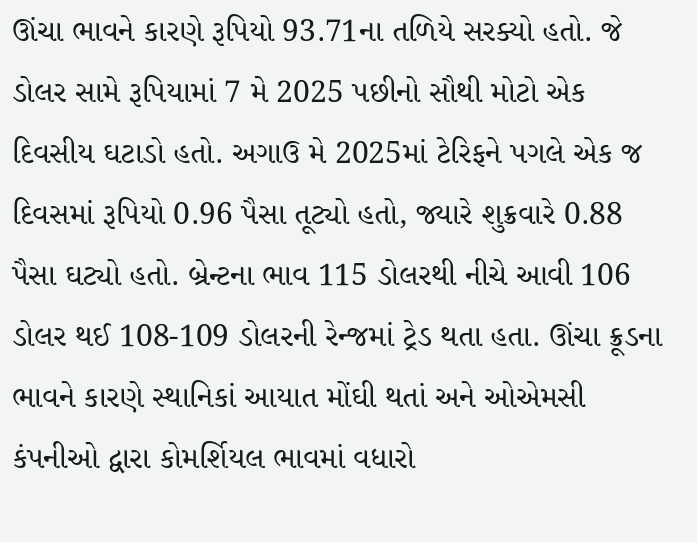ઊંચા ભાવને કારણે રૂપિયો 93.71ના તળિયે સરક્યો હતો. જે ડોલર સામે રૂપિયામાં 7 મે 2025 પછીનો સૌથી મોટો એક દિવસીય ઘટાડો હતો. અગાઉ મે 2025માં ટેરિફને પગલે એક જ દિવસમાં રૂપિયો 0.96 પૈસા તૂટ્યો હતો, જ્યારે શુક્રવારે 0.88 પૈસા ઘટ્યો હતો. બ્રેન્ટના ભાવ 115 ડોલરથી નીચે આવી 106 ડોલર થઈ 108-109 ડોલરની રેન્જમાં ટ્રેડ થતા હતા. ઊંચા ક્રૂડના ભાવને કારણે સ્થાનિકાં આયાત મોંઘી થતાં અને ઓએમસી કંપનીઓ દ્વારા કોમર્શિયલ ભાવમાં વધારો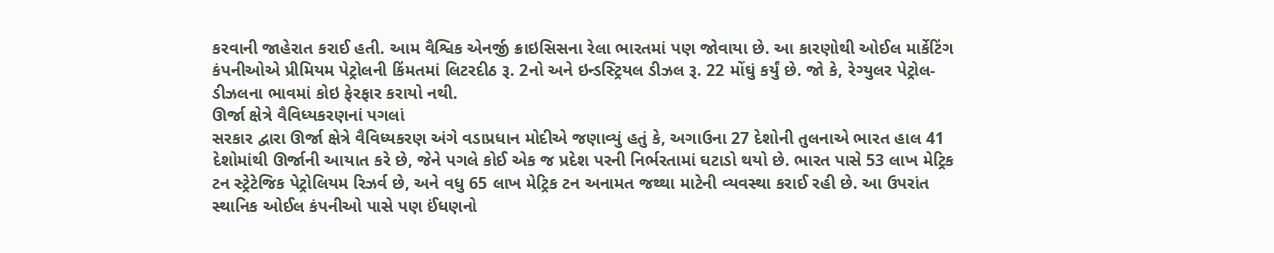કરવાની જાહેરાત કરાઈ હતી. આમ વૈશ્વિક એનર્જી ક્રાઇસિસના રેલા ભારતમાં પણ જોવાયા છે. આ કારણોથી ઓઈલ માર્કેટિંગ કંપનીઓએ પ્રીમિયમ પેટ્રોલની કિંમતમાં લિટરદીઠ રૂ. 2નો અને ઇન્ડસ્ટ્રિયલ ડીઝલ રૂ. 22 મોંઘું કર્યું છે. જો કે, રેગ્યુલર પેટ્રોલ-ડીઝલના ભાવમાં કોઇ ફેરફાર કરાયો નથી.
ઊર્જા ક્ષેત્રે વૈવિધ્યકરણનાં પગલાં
સરકાર દ્વારા ઊર્જા ક્ષેત્રે વૈવિધ્યકરણ અંગે વડાપ્રધાન મોદીએ જણાવ્યું હતું કે, અગાઉના 27 દેશોની તુલનાએ ભારત હાલ 41 દેશોમાંથી ઊર્જાની આયાત કરે છે, જેને પગલે કોઈ એક જ પ્રદેશ પરની નિર્ભરતામાં ઘટાડો થયો છે. ભારત પાસે 53 લાખ મેટ્રિક ટન સ્ટ્રેટેજિક પેટ્રોલિયમ રિઝર્વ છે, અને વધુ 65 લાખ મેટ્રિક ટન અનામત જથ્થા માટેની વ્યવસ્થા કરાઈ રહી છે. આ ઉપરાંત સ્થાનિક ઓઈલ કંપનીઓ પાસે પણ ઈંધણનો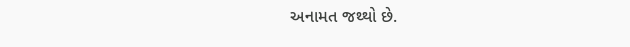અનામત જથ્થો છે.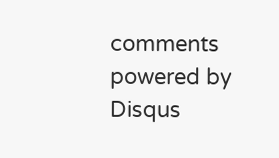comments powered by Disqus